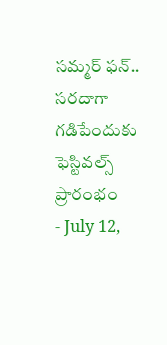సమ్మర్ ఫన్.. సరదాగా గడిపేందుకు ఫెస్టివల్స్ ప్రారంభం
- July 12,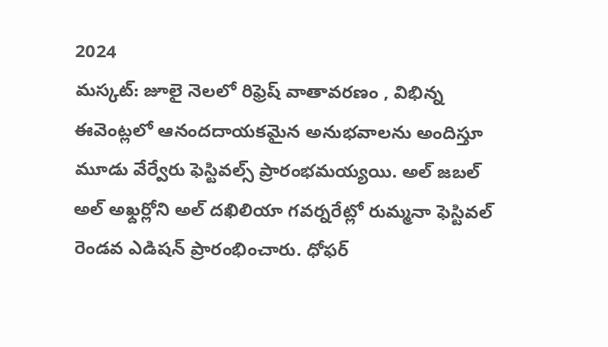2024
మస్కట్: జూలై నెలలో రిఫ్రెష్ వాతావరణం , విభిన్న ఈవెంట్లలో ఆనందదాయకమైన అనుభవాలను అందిస్తూ మూడు వేర్వేరు ఫెస్టివల్స్ ప్రారంభమయ్యయి. అల్ జబల్ అల్ అఖ్దర్లోని అల్ దఖిలియా గవర్నరేట్లో రుమ్మనా ఫెస్టివల్ రెండవ ఎడిషన్ ప్రారంభించారు. ధోఫర్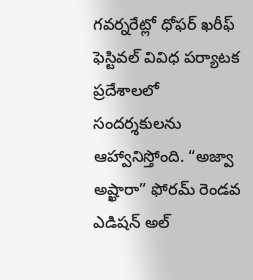గవర్నరేట్లో ధోఫర్ ఖరీఫ్ ఫెస్టివల్ వివిధ పర్యాటక ప్రదేశాలలో సందర్శకులను ఆహ్వానిస్తోంది. “అజ్వా అష్ఖారా” ఫోరమ్ రెండవ ఎడిషన్ అల్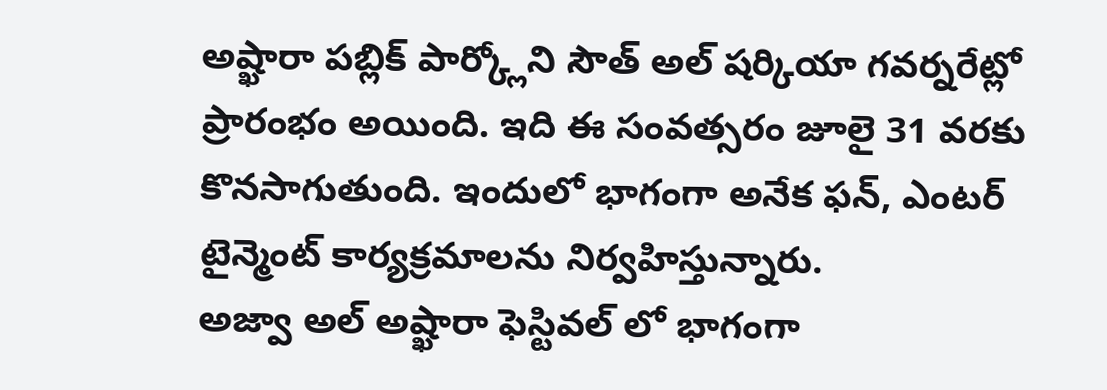అష్ఖారా పబ్లిక్ పార్క్లోని సౌత్ అల్ షర్కియా గవర్నరేట్లో ప్రారంభం అయింది. ఇది ఈ సంవత్సరం జూలై 31 వరకు కొనసాగుతుంది. ఇందులో భాగంగా అనేక ఫన్, ఎంటర్ టైన్మెంట్ కార్యక్రమాలను నిర్వహిస్తున్నారు.
అజ్వా అల్ అష్ఖారా ఫెస్టివల్ లో భాగంగా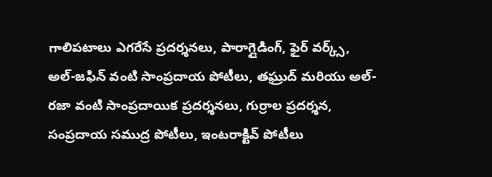గాలిపటాలు ఎగరేసే ప్రదర్శనలు, పారాగ్లైడింగ్, ఫైర్ వర్క్స్, అల్-జఫిన్ వంటి సాంప్రదాయ పోటీలు, తఘ్రుద్ మరియు అల్-రజా వంటి సాంప్రదాయిక ప్రదర్శనలు, గుర్రాల ప్రదర్శన, సంప్రదాయ సముద్ర పోటీలు, ఇంటరాక్టివ్ పోటీలు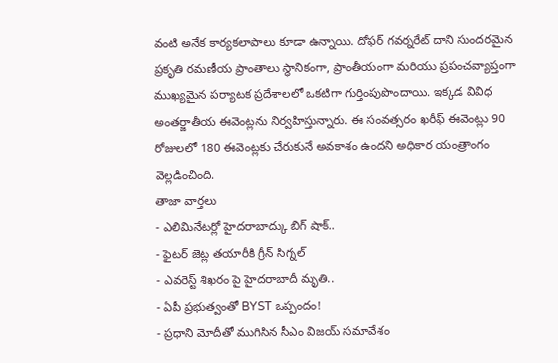వంటి అనేక కార్యకలాపాలు కూడా ఉన్నాయి. దోఫర్ గవర్నరేట్ దాని సుందరమైన ప్రకృతి రమణీయ ప్రాంతాలు స్థానికంగా, ప్రాంతీయంగా మరియు ప్రపంచవ్యాప్తంగా ముఖ్యమైన పర్యాటక ప్రదేశాలలో ఒకటిగా గుర్తింపుపొందాయి. ఇక్కడ వివిధ అంతర్జాతీయ ఈవెంట్లను నిర్వహిస్తున్నారు. ఈ సంవత్సరం ఖరీఫ్ ఈవెంట్లు 90 రోజులలో 180 ఈవెంట్లకు చేరుకునే అవకాశం ఉందని అధికార యంత్రాంగం వెల్లడించింది.
తాజా వార్తలు
- ఎలిమినేటర్లో హైదరాబాద్కు బిగ్ షాక్..
- ఫైటర్ జెట్ల తయారీకి గ్రీన్ సిగ్నల్
- ఎవరెస్ట్ శిఖరం పై హైదరాబాదీ మృతి..
- ఏపీ ప్రభుత్వంతో BYST ఒప్పందం!
- ప్రధాని మోదీతో ముగిసిన సీఎం విజయ్ సమావేశం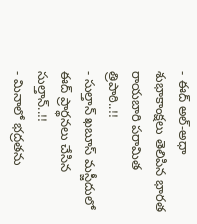- ఈద్ అల్-అధా శుభాకాంక్షలు తెలిపిన భారత రాయబారి పరామిత త్రిపాఠి..!!
- సుల్తాన్ ఖబూస్ మస్జీదులో ఈద్ ప్రార్థనలు చేసిన సుల్తాన్..!!
- మినాలో భద్రతను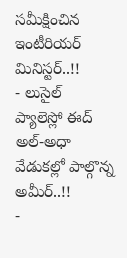సమీక్షించిన ఇంటీరియర్ మినిస్టర్..!!
- లుసైల్ ప్యాలెస్లో ఈద్ అల్-అధా వేడుకల్లో పాల్గొన్న అమీర్..!!
-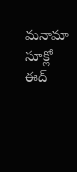మనామా సూక్లో ఈద్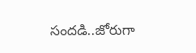సందడి..జోరుగా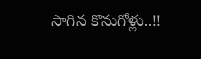సాగిన కొనుగోళ్లు..!!